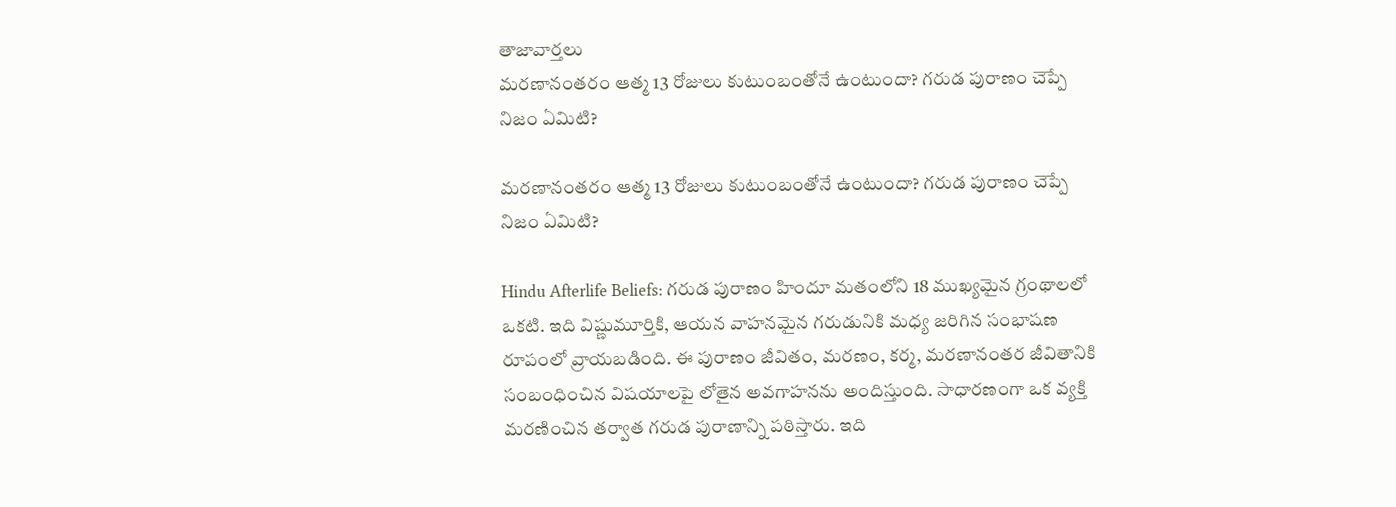తాజావార్తలు
మరణానంతరం ఆత్మ 13 రోజులు కుటుంబంతోనే ఉంటుందా? గరుడ పురాణం చెప్పే నిజం ఏమిటి?

మరణానంతరం ఆత్మ 13 రోజులు కుటుంబంతోనే ఉంటుందా? గరుడ పురాణం చెప్పే నిజం ఏమిటి?

Hindu Afterlife Beliefs: గరుడ పురాణం హిందూ మతంలోని 18 ముఖ్యమైన గ్రంథాలలో ఒకటి. ఇది విష్ణుమూర్తికి, ఆయన వాహనమైన గరుడునికి మధ్య జరిగిన సంభాషణ రూపంలో వ్రాయబడింది. ఈ పురాణం జీవితం, మరణం, కర్మ, మరణానంతర జీవితానికి సంబంధించిన విషయాలపై లోతైన అవగాహనను అందిస్తుంది. సాధారణంగా ఒక వ్యక్తి మరణించిన తర్వాత గరుడ పురాణాన్ని పఠిస్తారు. ఇది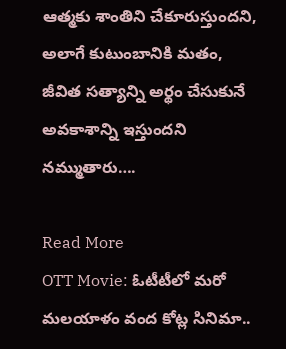ఆత్మకు శాంతిని చేకూరుస్తుందని, అలాగే కుటుంబానికి మతం, జీవిత సత్యాన్ని అర్థం చేసుకునే అవకాశాన్ని ఇస్తుందని నమ్ముతారు….

Read More
OTT Movie: ఓటీటీలో మరో మలయాళం వంద కోట్ల సినిమా..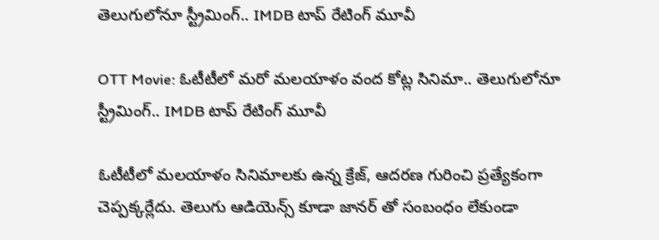తెలుగులోనూ స్ట్రీమింగ్.. IMDB టాప్ రేటింగ్ మూవీ

OTT Movie: ఓటీటీలో మరో మలయాళం వంద కోట్ల సినిమా.. తెలుగులోనూ స్ట్రీమింగ్.. IMDB టాప్ రేటింగ్ మూవీ

ఓటీటీలో మలయాళం సినిమాలకు ఉన్న క్రేజ్, ఆదరణ గురించి ప్రత్యేకంగా చెప్పక్కర్లేదు. తెలుగు ఆడియెన్స్ కూడా జానర్ తో సంబంధం లేకుండా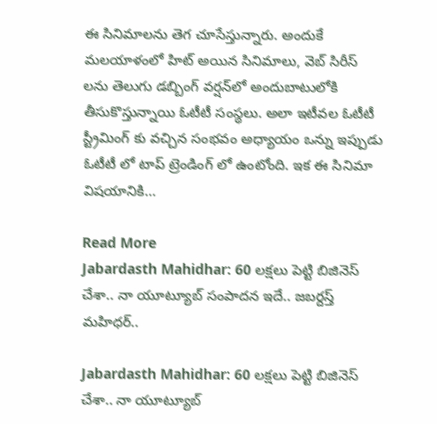ఈ సినిమాలను తెగ చూసేస్తున్నారు. అందుకే మలయాళంలో హిట్ అయిన సినిమాలు, వెబ్ సిరీస్ లను తెలుగు డబ్బింగ్ వర్షన్‌లో అందుబాటులోకి తీసుకొస్తున్నాయి ఓటీటీ సంస్థలు. అలా ఇటీవల ఓటీటీ స్ట్రీమింగ్ కు వచ్చిన సంభవం అధ్యాయం ఒన్ను ఇప్పుడు ఓటీటీ లో టాప్ ట్రెండింగ్ లో ఉంటోంది. ఇక ఈ సినిమా విషయానికి…

Read More
Jabardasth Mahidhar: 60 లక్షలు పెట్టి బిజినెస్ చేశా.. నా యూట్యూబ్ సంపాదన ఇదే.. జబర్దస్త్ మహిధర్..

Jabardasth Mahidhar: 60 లక్షలు పెట్టి బిజినెస్ చేశా.. నా యూట్యూబ్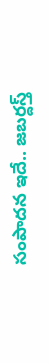సంపాదన ఇదే.. జబర్దస్త్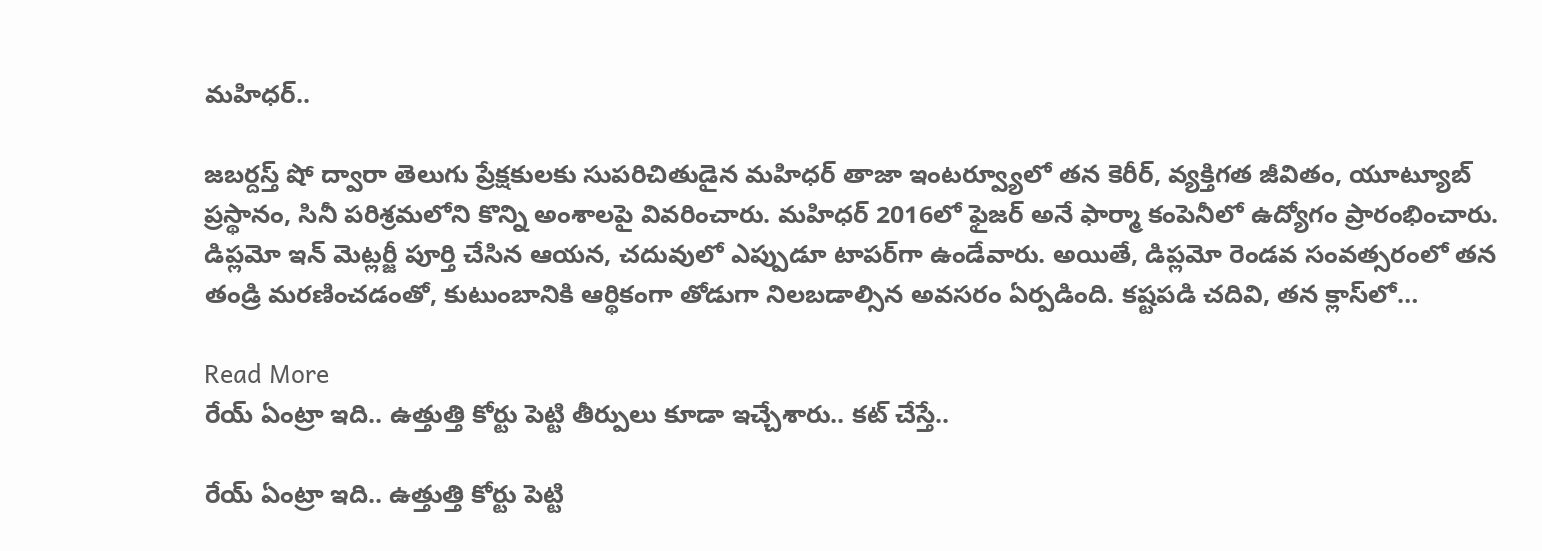మహిధర్..

జబర్దస్త్ షో ద్వారా తెలుగు ప్రేక్షకులకు సుపరిచితుడైన మహిధర్ తాజా ఇంటర్వ్యూలో తన కెరీర్, వ్యక్తిగత జీవితం, యూట్యూబ్ ప్రస్థానం, సినీ పరిశ్రమలోని కొన్ని అంశాలపై వివరించారు. మహిధర్ 2016లో ఫైజర్ అనే ఫార్మా కంపెనీలో ఉద్యోగం ప్రారంభించారు. డిప్లమో ఇన్ మెట్లర్జీ పూర్తి చేసిన ఆయన, చదువులో ఎప్పుడూ టాపర్‌గా ఉండేవారు. అయితే, డిప్లమో రెండవ సంవత్సరంలో తన తండ్రి మరణించడంతో, కుటుంబానికి ఆర్థికంగా తోడుగా నిలబడాల్సిన అవసరం ఏర్పడింది. కష్టపడి చదివి, తన క్లాస్‌లో…

Read More
రేయ్ ఏంట్రా ఇది.. ఉత్తుత్తి కోర్టు పెట్టి తీర్పులు కూడా ఇచ్చేశారు.. కట్ చేస్తే..

రేయ్ ఏంట్రా ఇది.. ఉత్తుత్తి కోర్టు పెట్టి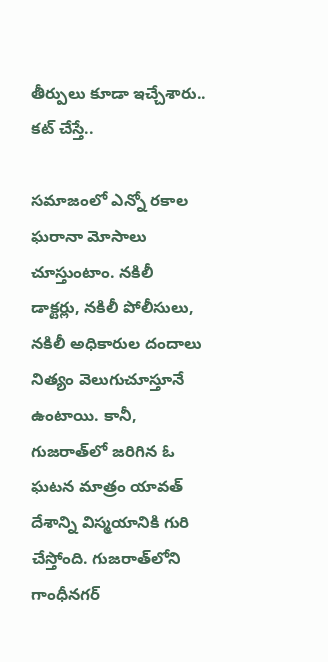తీర్పులు కూడా ఇచ్చేశారు.. కట్ చేస్తే..

సమాజంలో ఎన్నో రకాల ఘరానా మోసాలు చూస్తుంటాం. నకిలీ డాక్టర్లు, నకిలీ పోలీసులు, నకిలీ అధికారుల దందాలు నిత్యం వెలుగుచూస్తూనే ఉంటాయి. కానీ, గుజరాత్‌లో జరిగిన ఓ ఘటన మాత్రం యావత్ దేశాన్ని విస్మయానికి గురి చేస్తోంది. గుజరాత్‌లోని గాంధీనగర్‌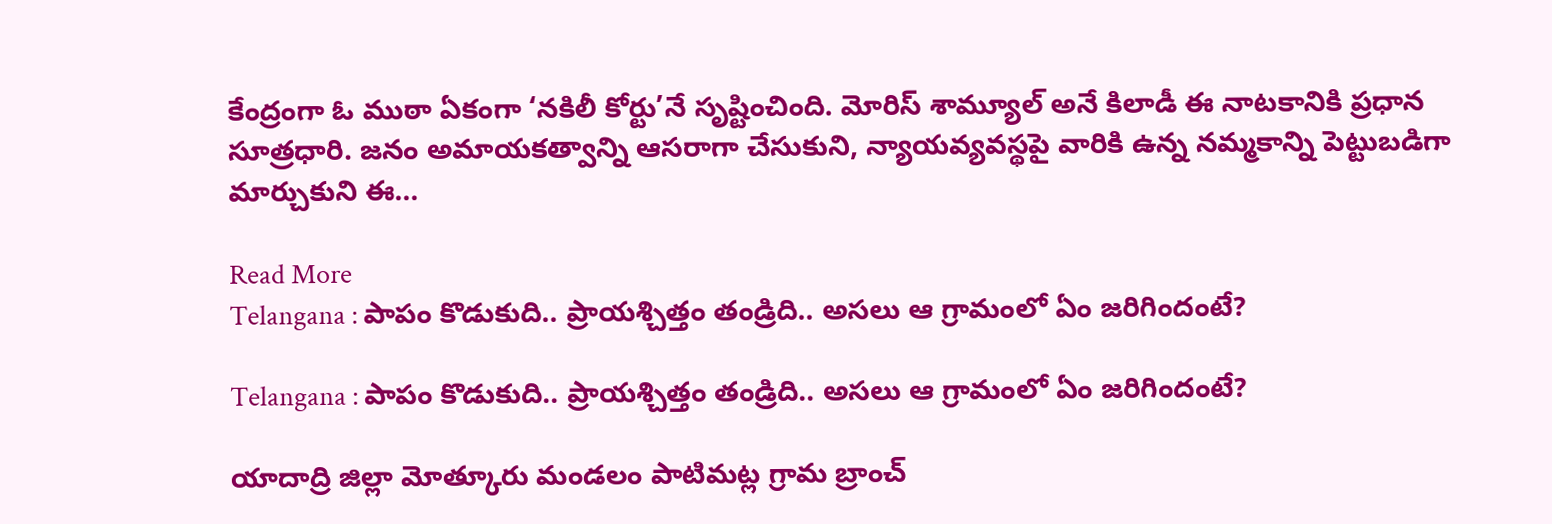కేంద్రంగా ఓ ముఠా ఏకంగా ‘నకిలీ కోర్టు’నే సృష్టించింది. మోరిస్ శామ్యూల్ అనే కిలాడీ ఈ నాటకానికి ప్రధాన సూత్రధారి. జనం అమాయకత్వాన్ని ఆసరాగా చేసుకుని, న్యాయవ్యవస్థపై వారికి ఉన్న నమ్మకాన్ని పెట్టుబడిగా మార్చుకుని ఈ…

Read More
Telangana : పాపం కొడుకుది.. ప్రాయశ్చిత్తం తండ్రిది.. అసలు ఆ గ్రామంలో ఏం జరిగిందంటే?

Telangana : పాపం కొడుకుది.. ప్రాయశ్చిత్తం తండ్రిది.. అసలు ఆ గ్రామంలో ఏం జరిగిందంటే?

యాదాద్రి జిల్లా మోత్కూరు మండలం పాటిమట్ల గ్రామ బ్రాంచ్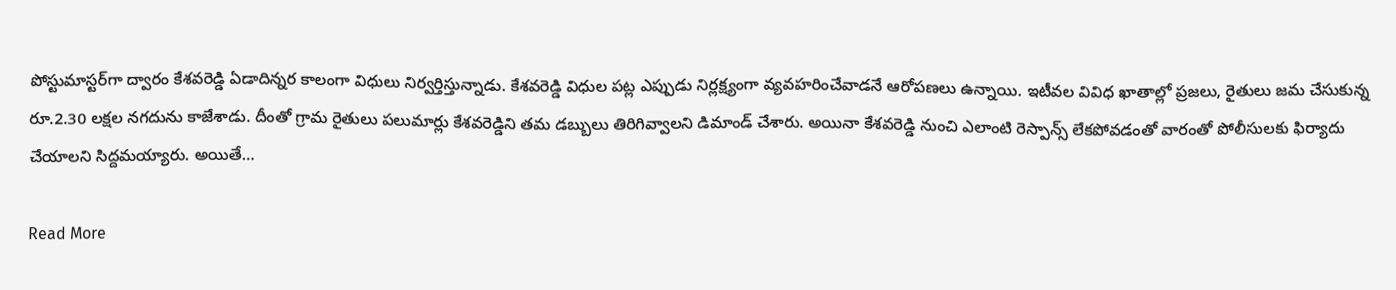పోస్టుమాస్టర్‌గా ద్వారం కేశవరెడ్డి ఏడాదిన్నర కాలంగా విధులు నిర్వర్తిస్తున్నాడు. కేశవరెడ్డి విధుల పట్ల ఎప్పుడు నిర్లక్ష్యంగా వ్యవహరించేవాడనే ఆరోపణలు ఉన్నాయి. ఇటీవల వివిధ ఖాతాల్లో ప్రజలు, రైతులు జమ చేసుకున్న రూ.2.30 లక్షల నగదును కాజేశాడు. దీంతో గ్రామ రైతులు పలుమార్లు కేశవరెడ్డిని తమ డబ్బులు తిరిగివ్వాలని డిమాండ్ చేశారు. అయినా కేశవరెడ్డి నుంచి ఎలాంటి రెస్పాన్స్ లేకపోవడంతో వారంతో పోలీసులకు ఫిర్యాదు చేయాలని సిద్దమయ్యారు. అయితే…

Read More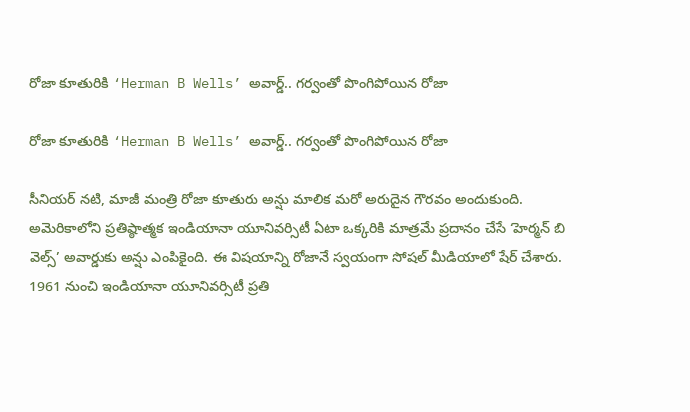రోజా కూతురికి ‘Herman B Wells’ అవార్డ్‌.. గర్వంతో పొంగిపోయిన రోజా

రోజా కూతురికి ‘Herman B Wells’ అవార్డ్‌.. గర్వంతో పొంగిపోయిన రోజా

సీనియర్ నటి, మాజీ మంత్రి రోజా కూతురు అన్షు మాలిక మరో అరుదైన గౌరవం అందుకుంది. అమెరికాలోని ప్రతిష్ఠాత్మక ఇండియానా యూనివర్సిటీ ఏటా ఒక్కరికి మాత్రమే ప్రదానం చేసే ‘హెర్మన్ బి వెల్స్’ అవార్డుకు అన్షు ఎంపికైంది. ఈ విషయాన్ని రోజానే స్వయంగా సోషల్ మీడియాలో షేర్ చేశారు. 1961 నుంచి ఇండియానా యూనివర్సిటీ ప్రతి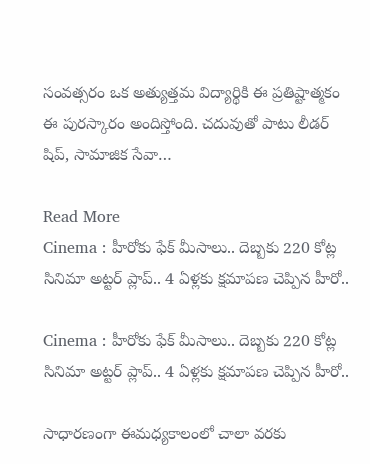సంవత్సరం ఒక అత్యుత్తమ విద్యార్థికి ఈ ప్రతిష్టాత్మకం ఈ పురస్కారం అందిస్తోంది. చదువుతో పాటు లీడర్ షిప్, సామాజిక సేవా…

Read More
Cinema : హీరోకు ఫేక్ మీసాలు.. దెబ్బకు 220 కోట్ల సినిమా అట్టర్ ప్లాప్.. 4 ఏళ్లకు క్షమాపణ చెప్పిన హీరో..

Cinema : హీరోకు ఫేక్ మీసాలు.. దెబ్బకు 220 కోట్ల సినిమా అట్టర్ ప్లాప్.. 4 ఏళ్లకు క్షమాపణ చెప్పిన హీరో..

సాధారణంగా ఈమధ్యకాలంలో చాలా వరకు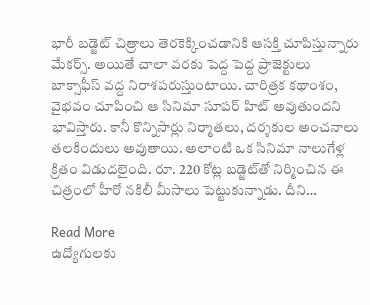భారీ బడ్జెట్ చిత్రాలు తెరకెక్కించడానికి ఆసక్తి చూపిస్తున్నారు మేకర్స్. అయితే చాలా వరకు పెద్ద పెద్ద ప్రాజెక్టులు బాక్సాఫీస్ వద్ద నిరాశపరుస్తుంటాయి. చారిత్రక కథాంశం, వైభవం చూపించి ఆ సినిమా సూపర్ హిట్ అవుతుందని భావిస్తారు. కానీ కొన్నిసార్లు నిర్మాతలు, దర్శకుల అంచనాలు తలకిందులు అవుతాయి. అలాంటి ఒక సినిమా నాలుగేళ్ల క్రితం విడుదలైంది. రూ. 220 కోట్ల బడ్జెట్‌తో నిర్మించిన ఈ చిత్రంలో హీరో నకిలీ మీసాలు పెట్టుకున్నాడు. దీని…

Read More
ఉద్యోగులకు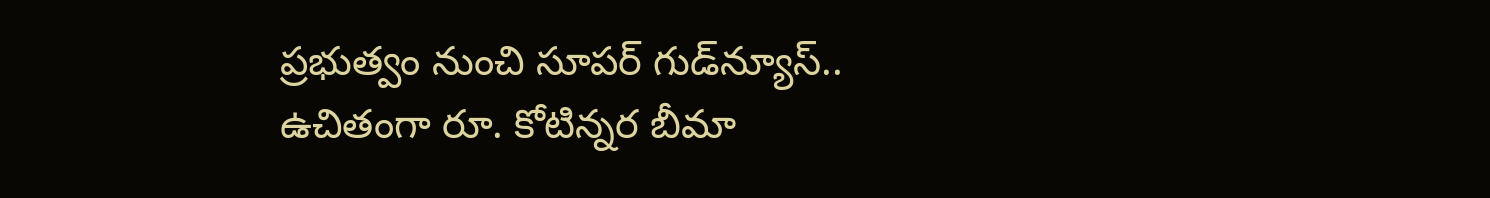ప్రభుత్వం నుంచి సూపర్ గుడ్‌న్యూస్.. ఉచితంగా రూ. కోటిన్నర బీమా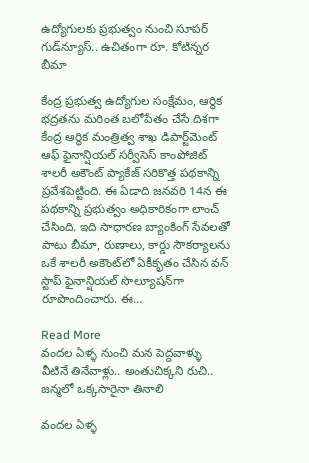ఉద్యోగులకు ప్రభుత్వం నుంచి సూపర్ గుడ్‌న్యూస్.. ఉచితంగా రూ. కోటిన్నర బీమా

కేంద్ర ప్రభుత్వ ఉద్యోగుల సంక్షేమం, ఆర్థిక భద్రతను మరింత బలోపేతం చేసే దిశగా కేంద్ర ఆర్థిక మంత్రిత్వ శాఖ డిపార్ట్‌మెంట్ ఆఫ్ ఫైనాన్షియల్ సర్వీసెస్ కాంపోజిట్ శాలరీ అకౌంట్ ప్యాకేజ్ సరికొత్త పథకాన్ని ప్రవేశపెట్టింది. ఈ ఏడాది జనవరి 14న ఈ పథకాన్ని ప్రభుత్వం అధికారికంగా లాంచ్ చేసింది. ఇది సాధారణ బ్యాంకింగ్ సేవలతో పాటు బీమా, రుణాలు, కార్డు సౌకర్యాలను ఒకే శాలరీ అకౌంట్‌లో ఏకీకృతం చేసిన వన్ స్టాప్ ఫైనాన్షియల్ సొల్యూషన్‌గా రూపొందించారు. ఈ…

Read More
వందల ఏళ్ళ నుంచి మన పెద్దవాళ్ళు వీటినే తినేవాళ్లు.. అంతుచిక్కని రుచి..  జన్మలో ఒక్కసారైనా తినాలి

వందల ఏళ్ళ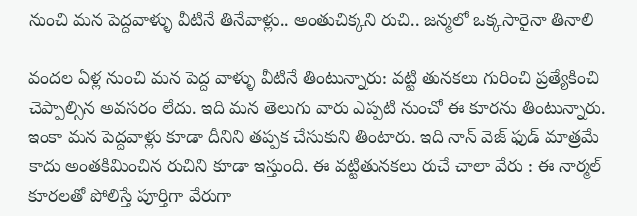నుంచి మన పెద్దవాళ్ళు వీటినే తినేవాళ్లు.. అంతుచిక్కని రుచి.. జన్మలో ఒక్కసారైనా తినాలి

వందల ఏళ్ల నుంచి మన పెద్ద వాళ్ళు వీటినే తింటున్నారు: వట్టి తునకలు గురించి ప్రత్యేకించి చెప్పాల్సిన అవసరం లేదు. ఇది మన తెలుగు వారు ఎప్పటి నుంచో ఈ కూరను తింటున్నారు. ఇంకా మన పెద్దవాళ్లు కూడా దీనిని తప్పక చేసుకుని తింటారు. ఇది నాన్ వెజ్ ఫుడ్ మాత్రమే కాదు అంతకిమించిన రుచిని కూడా ఇస్తుంది. ఈ వట్టితునకలు రుచే చాలా వేరు : ఈ నార్మల్ కూరలతో పోలిస్తే పూర్తిగా వేరుగా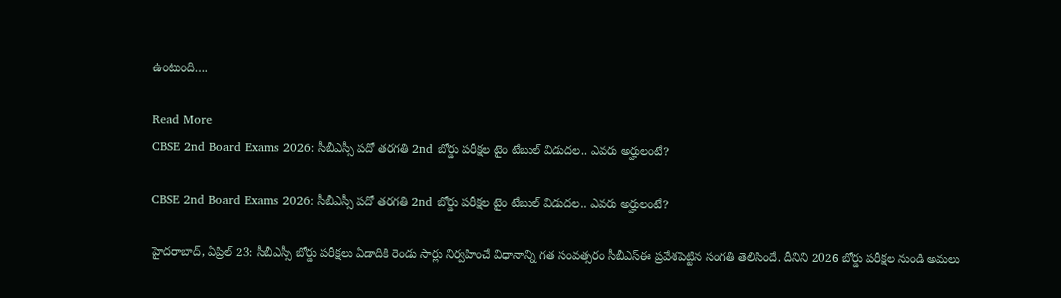ఉంటుంది….

Read More
CBSE 2nd Board Exams 2026: సీబీఎస్సీ పదో తరగతి 2nd బోర్డు పరీక్షల టైం టేబుల్‌ విడుదల.. ఎవరు అర్హులంటే?

CBSE 2nd Board Exams 2026: సీబీఎస్సీ పదో తరగతి 2nd బోర్డు పరీక్షల టైం టేబుల్‌ విడుదల.. ఎవరు అర్హులంటే?

హైదరాబాద్‌, ఏప్రిల్ 23: సీబీఎస్సీ బోర్డు పరీక్షలు ఏడాదికి రెండు సార్లు నిర్వహించే విధానాన్ని గత సంవత్సరం సీబీఎస్ఈ ప్రవేశపెట్టిన సంగతి తెలిసిందే. దీనిని 2026 బోర్డు పరీక్షల నుండి అమలు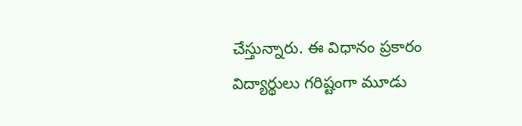చేస్తున్నారు. ఈ విధానం ప్రకారం విద్యార్థులు గరిష్టంగా మూడు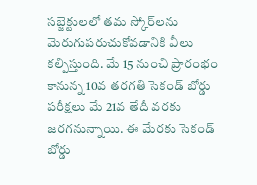సబ్జెక్టులలో తమ స్కోర్‌లను మెరుగుపరుచుకోవడానికి వీలు కల్పిస్తుంది. మే 15 నుంచి ప్రారంభం కానున్న 10వ తరగతి సెకండ్‌ బోర్డు పరీక్షలు మే 21వ తేదీ వరకు జరగనున్నాయి. ఈ మేరకు సెకండ్ బోర్డు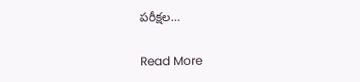పరీక్షల…

Read More